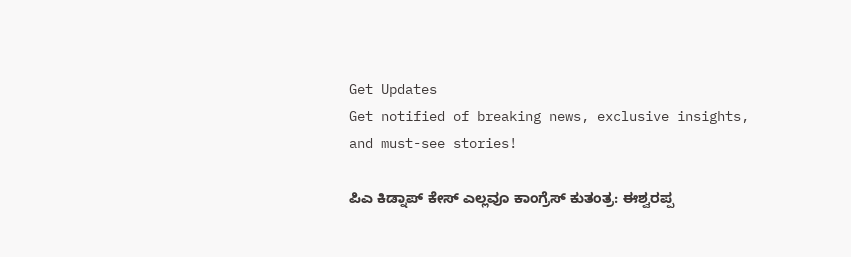Get Updates
Get notified of breaking news, exclusive insights, and must-see stories!

ಪಿಎ ಕಿಡ್ನಾಪ್ ಕೇಸ್ ಎಲ್ಲವೂ ಕಾಂಗ್ರೆಸ್ ಕುತಂತ್ರ: ಈಶ್ವರಪ್ಪ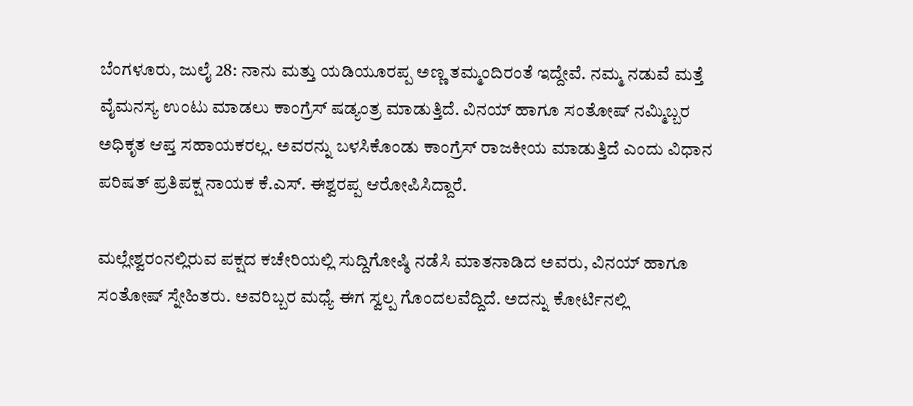ಬೆಂಗಳೂರು, ಜುಲೈ 28: ನಾನು ಮತ್ತು ಯಡಿಯೂರಪ್ಪ ಅಣ್ಣ ತಮ್ಮಂದಿರಂತೆ ಇದ್ದೇವೆ. ನಮ್ಮ ನಡುವೆ ಮತ್ತೆ ವೈಮನಸ್ಯ ಉಂಟು ಮಾಡಲು ಕಾಂಗ್ರೆಸ್ ಷಡ್ಯಂತ್ರ ಮಾಡುತ್ತಿದೆ. ವಿನಯ್ ಹಾಗೂ ಸಂತೋಷ್ ನಮ್ಮಿಬ್ಬರ ಅಧಿಕೃತ ಆಪ್ತ ಸಹಾಯಕರಲ್ಲ. ಅವರನ್ನು ಬಳಸಿಕೊಂಡು ಕಾಂಗ್ರೆಸ್ ರಾಜಕೀಯ ಮಾಡುತ್ತಿದೆ ಎಂದು ವಿಧಾನ ಪರಿಷತ್ ಪ್ರತಿಪಕ್ಷ ನಾಯಕ ಕೆ.ಎಸ್. ಈಶ್ವರಪ್ಪ ಆರೋಪಿಸಿದ್ದಾರೆ.

ಮಲ್ಲೇಶ್ವರಂನಲ್ಲಿರುವ ಪಕ್ಷದ ಕಚೇರಿಯಲ್ಲಿ ಸುದ್ದಿಗೋಷ್ಠಿ ನಡೆಸಿ ಮಾತನಾಡಿದ ಅವರು, ವಿನಯ್ ಹಾಗೂ ಸಂತೋಷ್ ಸ್ನೇಹಿತರು. ಅವರಿಬ್ಬರ ಮಧ್ಯೆ ಈಗ ಸ್ವಲ್ಪ ಗೊಂದಲವೆದ್ದಿದೆ. ಅದನ್ನು ಕೋರ್ಟಿನಲ್ಲಿ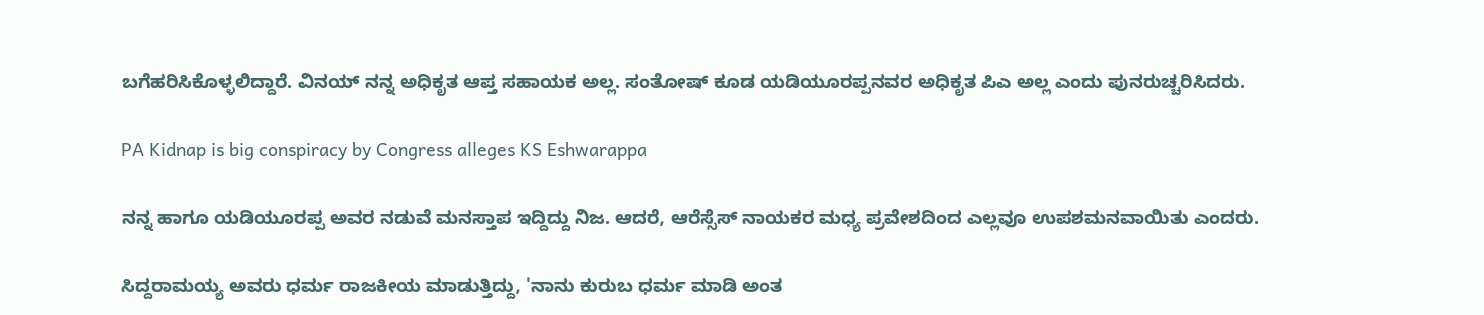ಬಗೆಹರಿಸಿಕೊಳ್ಳಲಿದ್ದಾರೆ. ವಿನಯ್ ನನ್ನ ಅಧಿಕೃತ ಆಪ್ತ ಸಹಾಯಕ ಅಲ್ಲ. ಸಂತೋಷ್ ಕೂಡ ಯಡಿಯೂರಪ್ಪನವರ ಅಧಿಕೃತ ಪಿಎ ಅಲ್ಲ ಎಂದು ಪುನರುಚ್ಚರಿಸಿದರು.

PA Kidnap is big conspiracy by Congress alleges KS Eshwarappa

ನನ್ನ ಹಾಗೂ ಯಡಿಯೂರಪ್ಪ ಅವರ ನಡುವೆ ಮನಸ್ತಾಪ ಇದ್ದಿದ್ದು ನಿಜ. ಆದರೆ, ಆರೆಸ್ಸೆಸ್ ನಾಯಕರ ಮಧ್ಯ ಪ್ರವೇಶದಿಂದ ಎಲ್ಲವೂ ಉಪಶಮನವಾಯಿತು ಎಂದರು.

ಸಿದ್ದರಾಮಯ್ಯ ಅವರು ಧರ್ಮ ರಾಜಕೀಯ ಮಾಡುತ್ತಿದ್ದು, 'ನಾನು ಕುರುಬ ಧರ್ಮ ಮಾಡಿ ಅಂತ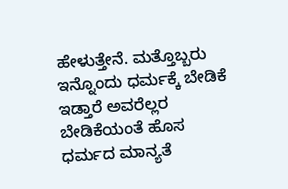ಹೇಳುತ್ತೇನೆ. ಮತ್ತೊಬ್ಬರು ಇನ್ನೊಂದು ಧರ್ಮಕ್ಕೆ ಬೇಡಿಕೆ ಇಡ್ತಾರೆ ಅವರೆಲ್ಲರ ಬೇಡಿಕೆಯಂತೆ ಹೊಸ ಧರ್ಮದ ಮಾನ್ಯತೆ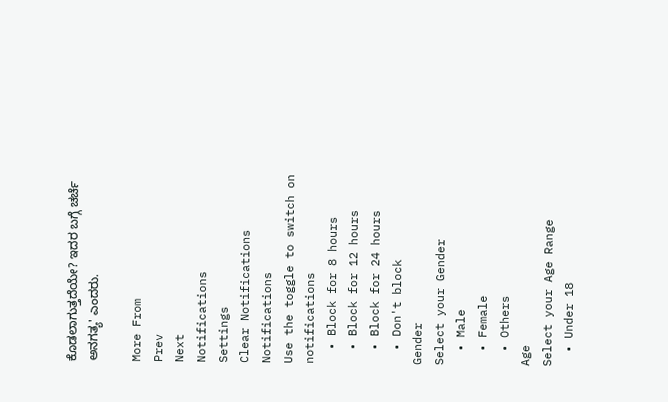ಕೊಡಲಾಗುತ್ತದೆಯೇ? ಇದರ ಬಗ್ಗೆ ಚರ್ಚೆ ಅನಗತ್ಯ' ಎಂದರು.

More From
Prev
Next
Notifications
Settings
Clear Notifications
Notifications
Use the toggle to switch on notifications
  • Block for 8 hours
  • Block for 12 hours
  • Block for 24 hours
  • Don't block
Gender
Select your Gender
  • Male
  • Female
  • Others
Age
Select your Age Range
  • Under 18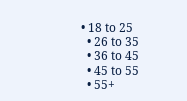• 18 to 25
  • 26 to 35
  • 36 to 45
  • 45 to 55
  • 55+